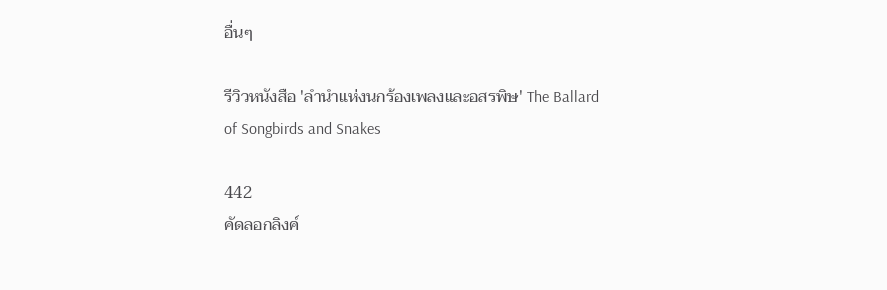อื่นๆ

รีวิวหนังสือ 'ลำนำแห่งนกร้องเพลงและอสรพิษ' The Ballard of Songbirds and Snakes

442
คัดลอกลิงค์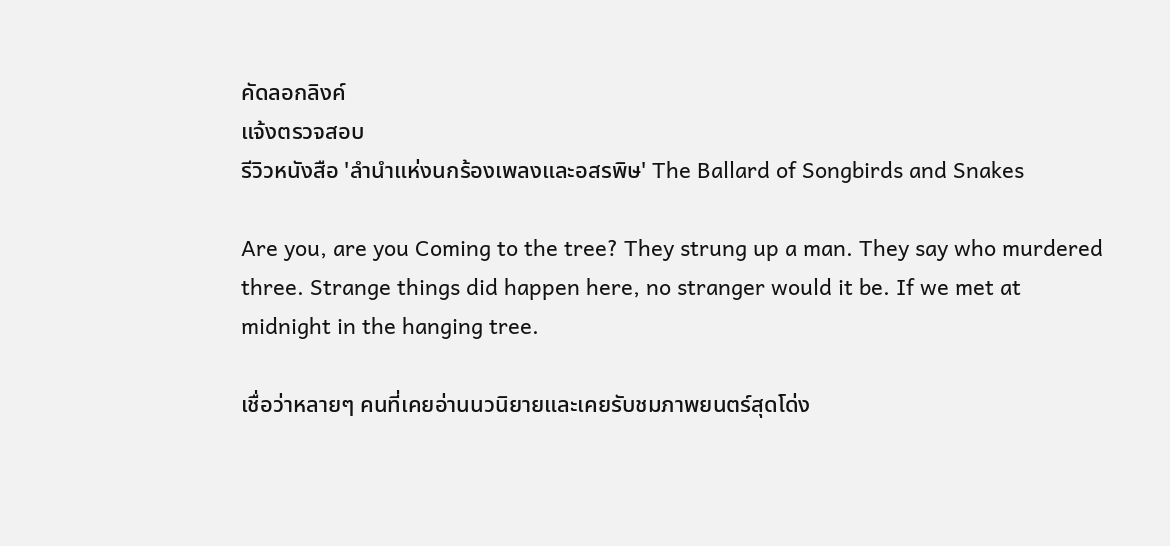คัดลอกลิงค์
แจ้งตรวจสอบ
รีวิวหนังสือ 'ลำนำแห่งนกร้องเพลงและอสรพิษ' The Ballard of Songbirds and Snakes

Are you, are you Coming to the tree? They strung up a man. They say who murdered three. Strange things did happen here, no stranger would it be. If we met at midnight in the hanging tree.

เชื่อว่าหลายๆ คนที่เคยอ่านนวนิยายและเคยรับชมภาพยนตร์สุดโด่ง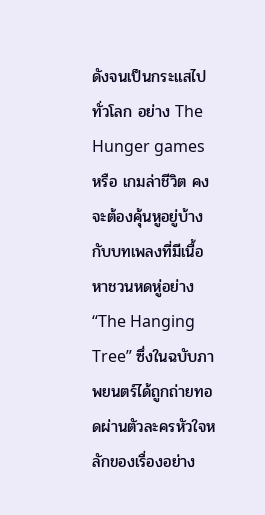ดังจนเป็นกระแสไปทั่วโลก อย่าง The Hunger games หรือ เกมล่าชีวิต คงจะต้องคุ้นหูอยู่บ้างกับบทเพลงที่มีเนื้อหาชวนหดหู่อย่าง “The Hanging Tree” ซึ่งในฉบับภาพยนตร์ได้ถูกถ่ายทอดผ่านตัวละครหัวใจหลักของเรื่องอย่าง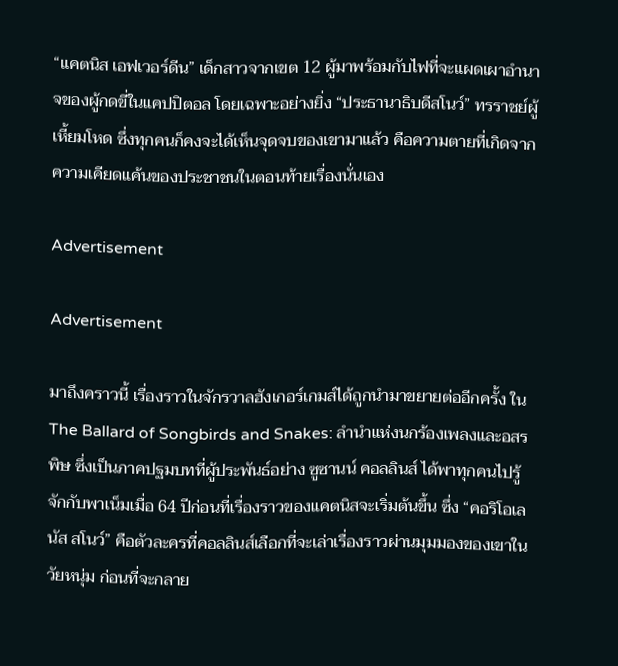“แคตนิส เอฟเวอร์ดีน” เด็กสาวจากเขต 12 ผู้มาพร้อมกับไฟที่จะแผดเผาอำนาจของผู้กดขี่ในแคปปิตอล โดยเฉพาะอย่างยิ่ง “ประธานาธิบดีสโนว์” ทรราชย์ผู้เหี้ยมโหด ซึ่งทุกคนก็คงจะได้เห็นจุดจบของเขามาแล้ว คือความตายที่เกิดจากความเคียดแค้นของประชาชนในตอนท้ายเรื่องนั่นเอง

Advertisement

Advertisement

มาถึงคราวนี้ เรื่องราวในจักรวาลฮังเกอร์เกมส์ได้ถูกนำมาขยายต่ออีกครั้ง ใน The Ballard of Songbirds and Snakes: ลำนำแห่งนกร้องเพลงและอสรพิษ ซึ่งเป็นภาคปฐมบทที่ผู้ประพันธ์อย่าง ซูซานน์ คอลลินส์ ได้พาทุกคนไปรู้จักกับพาเน็มเมื่อ 64 ปีก่อนที่เรื่องราวของแคตนิสจะเริ่มต้นขึ้น ซึ่ง “คอริโอเลนัส สโนว์” คือตัวละครที่คอลลินส์เลือกที่จะเล่าเรื่องราวผ่านมุมมองของเขาในวัยหนุ่ม ก่อนที่จะกลาย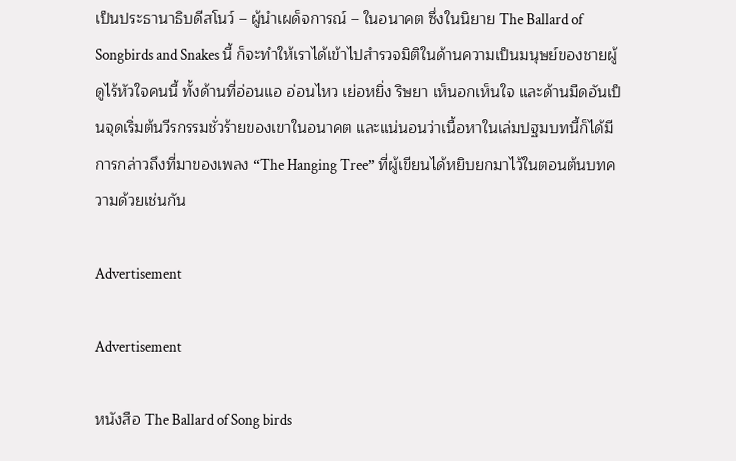เป็นประธานาธิบดีสโนว์ – ผู้นำเผด็จการณ์ – ในอนาคต ซึ่งในนิยาย The Ballard of Songbirds and Snakes นี้ ก็จะทำให้เราได้เข้าไปสำรวจมิติในด้านความเป็นมนุษย์ของชายผู้ดูไร้หัวใจคนนี้ ทั้งด้านที่อ่อนแอ อ่อนไหว เย่อหยิ่ง ริษยา เห็นอกเห็นใจ และด้านมืดอันเป็นจุดเริ่มต้นวีรกรรมชั่วร้ายของเขาในอนาคต และแน่นอนว่าเนื้อหาในเล่มปฐมบทนี้ก็ได้มีการกล่าวถึงที่มาของเพลง “The Hanging Tree” ที่ผู้เขียนได้หยิบยกมาไว้ในตอนต้นบทความด้วยเช่นกัน

Advertisement

Advertisement

หนังสือ The Ballard of Song birds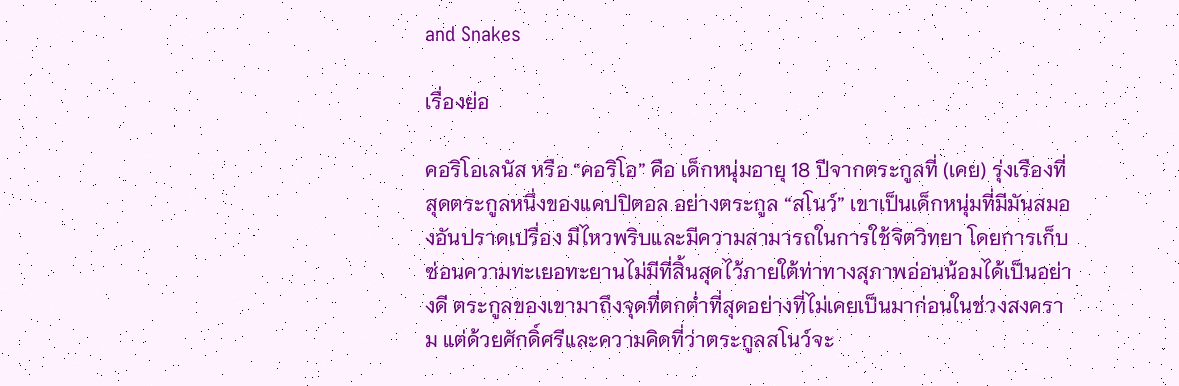and Snakes

เรื่องย่อ

คอริโอเลนัส หรือ “คอริโอ” คือ เด็กหนุ่มอายุ 18 ปีจากตระกูลที่ (เคย) รุ่งเรืองที่สุดตระกูลหนึ่งของแคปปิตอล อย่างตระกูล “สโนว์” เขาเป็นเด็กหนุ่มที่มีมันสมองอันปราดเปรื่อง มีไหวพริบและมีความสามารถในการใช้จิตวิทยา โดยการเก็บซ่อนความทะเยอทะยานไม่มีที่สิ้นสุดไว้ภายใต้ท่าทางสุภาพอ่อนน้อมได้เป็นอย่างดี ตระกูลของเขามาถึงจุดที่ตกต่ำที่สุดอย่างที่ไม่เคยเป็นมาก่อนในช่วงสงคราม แต่ด้วยศักดิ์ศรีและความคิดที่ว่าตระกูลสโนว์จะ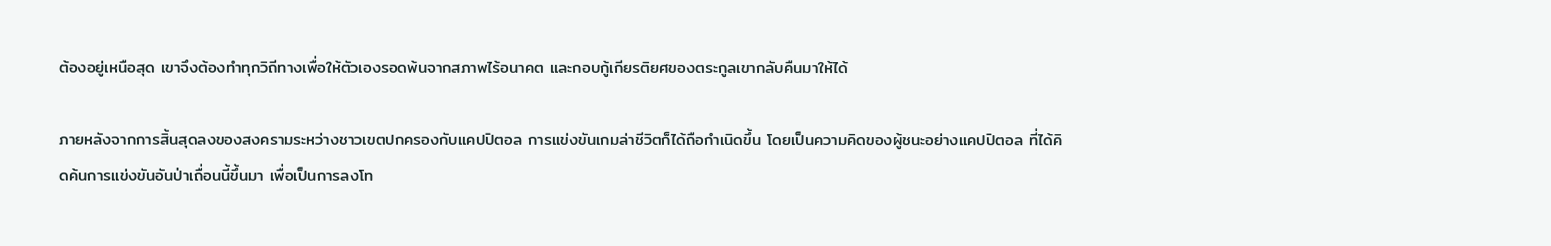ต้องอยู่เหนือสุด เขาจึงต้องทำทุกวิถีทางเพื่อให้ตัวเองรอดพ้นจากสภาพไร้อนาคต และกอบกู้เกียรติยศของตระกูลเขากลับคืนมาให้ได้

ภายหลังจากการสิ้นสุดลงของสงครามระหว่างชาวเขตปกครองกับแคปปิตอล การแข่งขันเกมล่าชีวิตก็ได้ถือกำเนิดขึ้น โดยเป็นความคิดของผู้ชนะอย่างแคปปิตอล ที่ได้คิดค้นการแข่งขันอันป่าเถื่อนนี้ขึ้นมา เพื่อเป็นการลงโท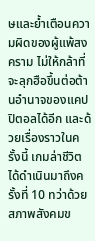ษและย้ำเตือนความผิดของผู้แพ้สงคราม ไม่ให้กล้าที่จะลุกฮือขึ้นต่อต้านอำนาจของแคปปิตอลได้อีก และด้วยเรื่องราวในครั้งนี้ เกมล่าชีวิตได้ดำเนินมาถึงครั้งที่ 10 ทว่าด้วยสภาพสังคมข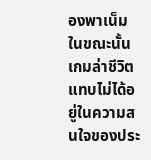องพาเน็มในขณะนั้น เกมล่าชีวิตแทบไม่ได้อยู่ในความสนใจของประ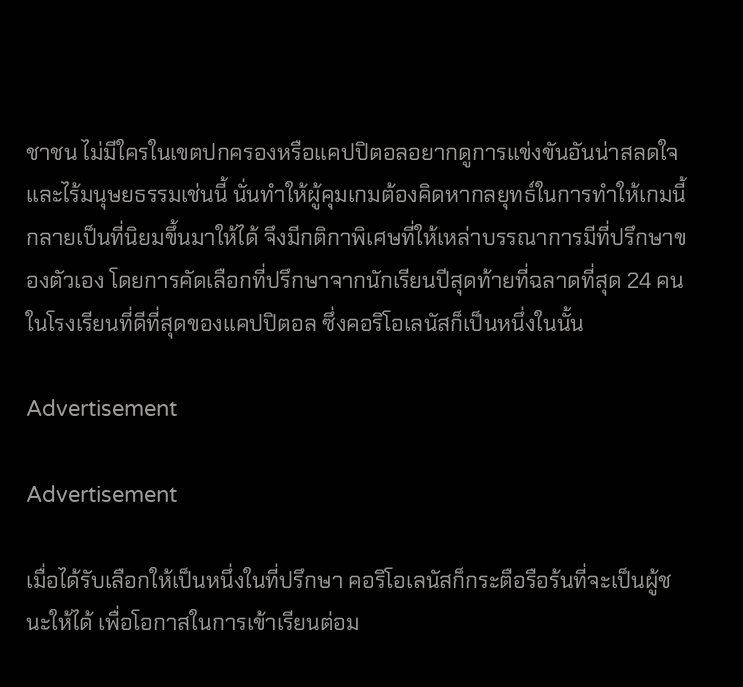ชาชน ไม่มีใครในเขตปกครองหรือแคปปิตอลอยากดูการแข่งขันอันน่าสลดใจและไร้มนุษยธรรมเช่นนี้ นั่นทำให้ผู้คุมเกมต้องคิดหากลยุทธ์ในการทำให้เกมนี้กลายเป็นที่นิยมขึ้นมาให้ได้ จึงมีกติกาพิเศษที่ให้เหล่าบรรณาการมีที่ปรึกษาของตัวเอง โดยการคัดเลือกที่ปรึกษาจากนักเรียนปีสุดท้ายที่ฉลาดที่สุด 24 คน ในโรงเรียนที่ดีที่สุดของแคปปิตอล ซึ่งคอริโอเลนัสก็เป็นหนึ่งในนั้น

Advertisement

Advertisement

เมื่อได้รับเลือกให้เป็นหนึ่งในที่ปรึกษา คอริโอเลนัสก็กระตือรือร้นที่จะเป็นผู้ชนะให้ได้ เพื่อโอกาสในการเข้าเรียนต่อม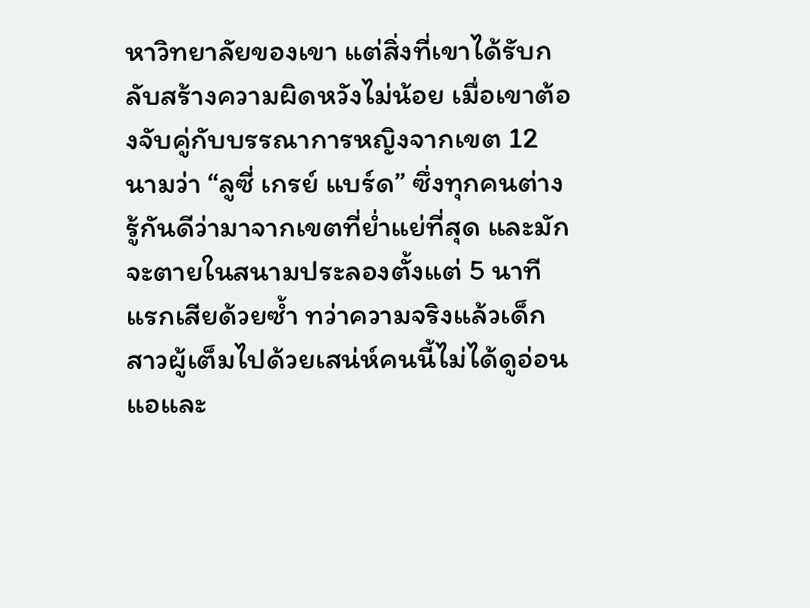หาวิทยาลัยของเขา แต่สิ่งที่เขาได้รับกลับสร้างความผิดหวังไม่น้อย เมื่อเขาต้องจับคู่กับบรรณาการหญิงจากเขต 12 นามว่า “ลูซี่ เกรย์ แบร์ด” ซึ่งทุกคนต่างรู้กันดีว่ามาจากเขตที่ย่ำแย่ที่สุด และมักจะตายในสนามประลองตั้งแต่ 5 นาทีแรกเสียด้วยซ้ำ ทว่าความจริงแล้วเด็กสาวผู้เต็มไปด้วยเสน่ห์คนนี้ไม่ได้ดูอ่อนแอและ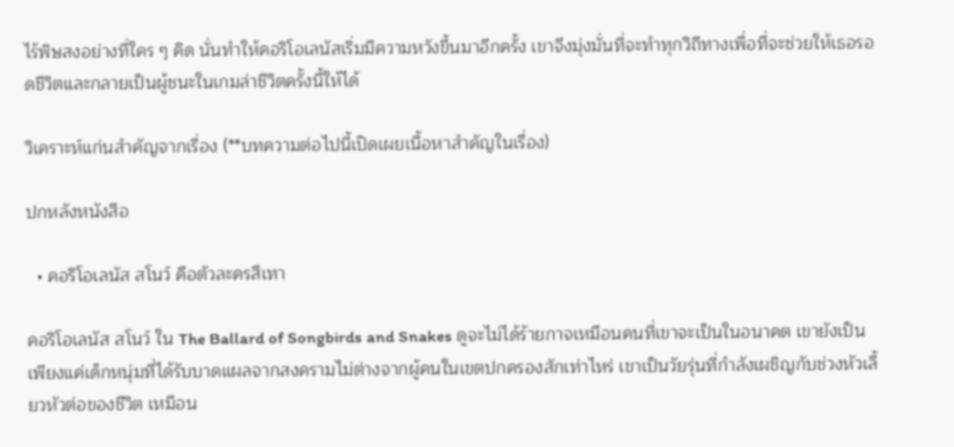ไร้พิษสงอย่างที่ใคร ๆ คิด นั่นทำให้คอริโอเลนัสเริ่มมีความหวังขึ้นมาอีกครั้ง เขาจึงมุ่งมั่นที่จะทำทุกวิถีทางเพื่อที่จะช่วยให้เธอรอดชีวิตและกลายเป็นผู้ชนะในเกมล่าชีวิตครั้งนี้ให้ได้

วิเคราะห์แก่นสำคัญจากเรื่อง (**บทความต่อไปนี้เปิดเผยเนื้อหาสำคัญในเรื่อง)

ปกหลังหนังสือ

  • คอริโอเลนัส สโนว์ คือตัวละครสีเทา

คอริโอเลนัส สโนว์ ใน The Ballard of Songbirds and Snakes ดูจะไม่ได้ร้ายกาจเหมือนคนที่เขาจะเป็นในอนาคต เขายังเป็นเพียงแค่เด็กหนุ่มที่ได้รับบาดแผลจากสงครามไม่ต่างจากผู้คนในเขตปกครองสักเท่าไหร่ เขาเป็นวัยรุ่นที่กำลังเผชิญกับช่วงหัวเลี้ยวหัวต่อของชีวิต เหมือน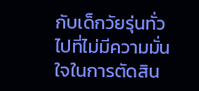กับเด็กวัยรุ่นทั่วไปที่ไม่มีความมั่นใจในการตัดสิน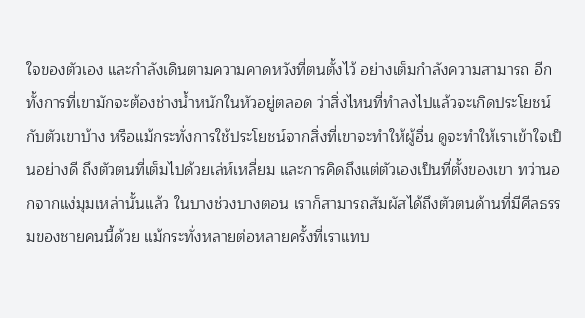ใจของตัวเอง และกำลังเดินตามความคาดหวังที่ตนตั้งไว้ อย่างเต็มกำลังความสามารถ อีกทั้งการที่เขามักจะต้องช่างน้ำหนักในหัวอยู่ตลอด ว่าสิ่งไหนที่ทำลงไปแล้วจะเกิดประโยชน์กับตัวเขาบ้าง หรือแม้กระทั่งการใช้ประโยชน์จากสิ่งที่เขาจะทำให้ผู้อื่น ดูจะทำให้เราเข้าใจเป็นอย่างดี ถึงตัวตนที่เต็มไปด้วยเล่ห์เหลี่ยม และการคิดถึงแต่ตัวเองเป็นที่ตั้งของเขา ทว่านอกจากแง่มุมเหล่านั้นแล้ว ในบางช่วงบางตอน เราก็สามารถสัมผัสได้ถึงตัวตนด้านที่มีศีลธรรมของชายคนนี้ด้วย แม้กระทั่งหลายต่อหลายครั้งที่เราแทบ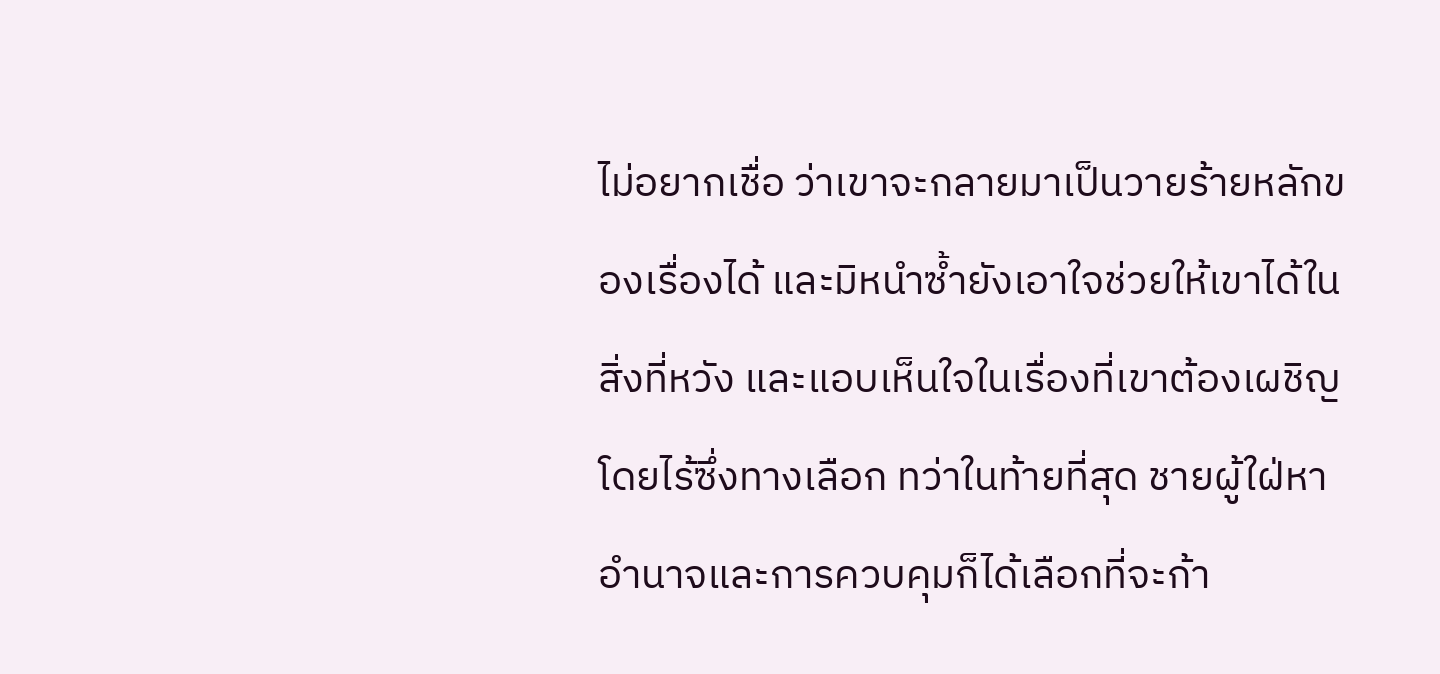ไม่อยากเชื่อ ว่าเขาจะกลายมาเป็นวายร้ายหลักของเรื่องได้ และมิหนำซ้ำยังเอาใจช่วยให้เขาได้ในสิ่งที่หวัง และแอบเห็นใจในเรื่องที่เขาต้องเผชิญโดยไร้ซึ่งทางเลือก ทว่าในท้ายที่สุด ชายผู้ใฝ่หาอำนาจและการควบคุมก็ได้เลือกที่จะก้า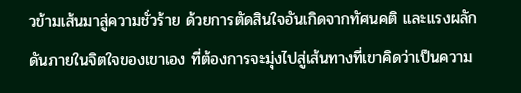วข้ามเส้นมาสู่ความชั่วร้าย ด้วยการตัดสินใจอันเกิดจากทัศนคติ และแรงผลักดันภายในจิตใจของเขาเอง ที่ต้องการจะมุ่งไปสู่เส้นทางที่เขาคิดว่าเป็นความ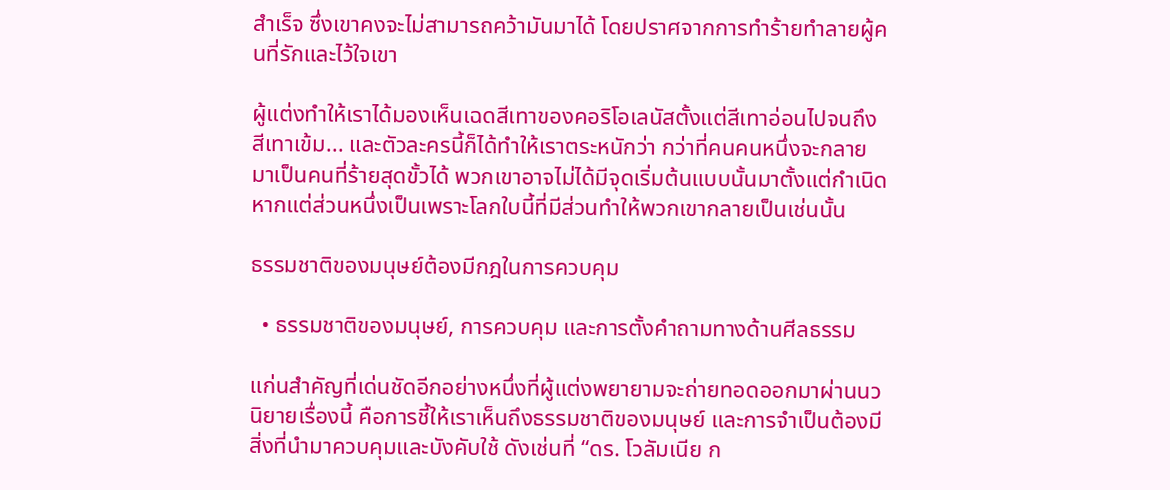สำเร็จ ซึ่งเขาคงจะไม่สามารถคว้ามันมาได้ โดยปราศจากการทำร้ายทำลายผู้คนที่รักและไว้ใจเขา

ผู้แต่งทำให้เราได้มองเห็นเฉดสีเทาของคอริโอเลนัสตั้งแต่สีเทาอ่อนไปจนถึงสีเทาเข้ม... และตัวละครนี้ก็ได้ทำให้เราตระหนักว่า กว่าที่คนคนหนึ่งจะกลายมาเป็นคนที่ร้ายสุดขั้วได้ พวกเขาอาจไม่ได้มีจุดเริ่มต้นแบบนั้นมาตั้งแต่กำเนิด หากแต่ส่วนหนึ่งเป็นเพราะโลกใบนี้ที่มีส่วนทำให้พวกเขากลายเป็นเช่นนั้น

ธรรมชาติของมนุษย์ต้องมีกฎในการควบคุม

  • ธรรมชาติของมนุษย์, การควบคุม และการตั้งคำถามทางด้านศีลธรรม

แก่นสำคัญที่เด่นชัดอีกอย่างหนึ่งที่ผู้แต่งพยายามจะถ่ายทอดออกมาผ่านนวนิยายเรื่องนี้ คือการชี้ให้เราเห็นถึงธรรมชาติของมนุษย์ และการจำเป็นต้องมีสิ่งที่นำมาควบคุมและบังคับใช้ ดังเช่นที่ “ดร. โวลัมเนีย ก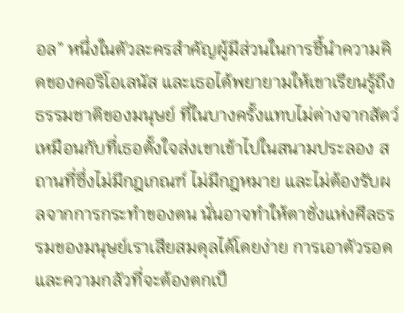อล” หนึ่งในตัวละครสำคัญผู้มีส่วนในการชี้นำความคิดของคอริโอเลนัส และเธอได้พยายามให้เขาเรียนรู้ถึงธรรมชาติของมนุษย์ ที่ในบางครั้งแทบไม่ต่างจากสัตว์ เหมือนกับที่เธอตั้งใจส่งเขาเข้าไปในสนามประลอง สถานที่ซึ่งไม่มีกฎเกณฑ์ ไม่มีกฎหมาย และไม่ต้องรับผลจากการกระทำของตน นั่นอาจทำให้ตาชั่งแห่งศีลธรรมของมนุษย์เราเสียสมดุลได้โดยง่าย การเอาตัวรอด และความกลัวที่จะต้องตกเป็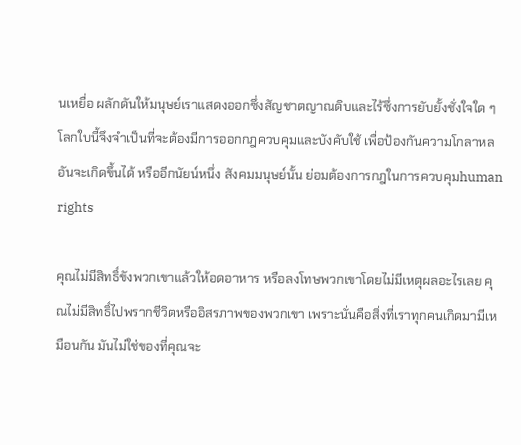นเหยื่อ ผลักดันให้มนุษย์เราแสดงออกซึ่งสัญชาตญาณดิบและไร้ซึ่งการยับยั้งชั่งใจใด ๆ โลกใบนี้จึงจำเป็นที่จะต้องมีการออกกฎควบคุมและบังคับใช้ เพื่อป้องกันความโกลาหลอันจะเกิดขึ้นได้ หรืออีกนัยน์หนึ่ง สังคมมนุษย์นั้น ย่อมต้องการกฎในการควบคุมhuman rights

คุณไม่มีสิทธิ์ขังพวกเขาแล้วให้อดอาหาร หรือลงโทษพวกเขาโดยไม่มีเหตุผลอะไรเลย คุณไม่มีสิทธิ์ไปพรากชีวิตหรืออิสรภาพของพวกเขา เพราะนั่นคือสิ่งที่เราทุกคนเกิดมามีเหมือนกัน มันไม่ใช่ของที่คุณจะ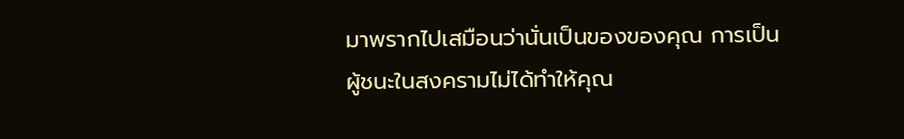มาพรากไปเสมือนว่านั่นเป็นของของคุณ การเป็นผู้ชนะในสงครามไม่ได้ทำให้คุณ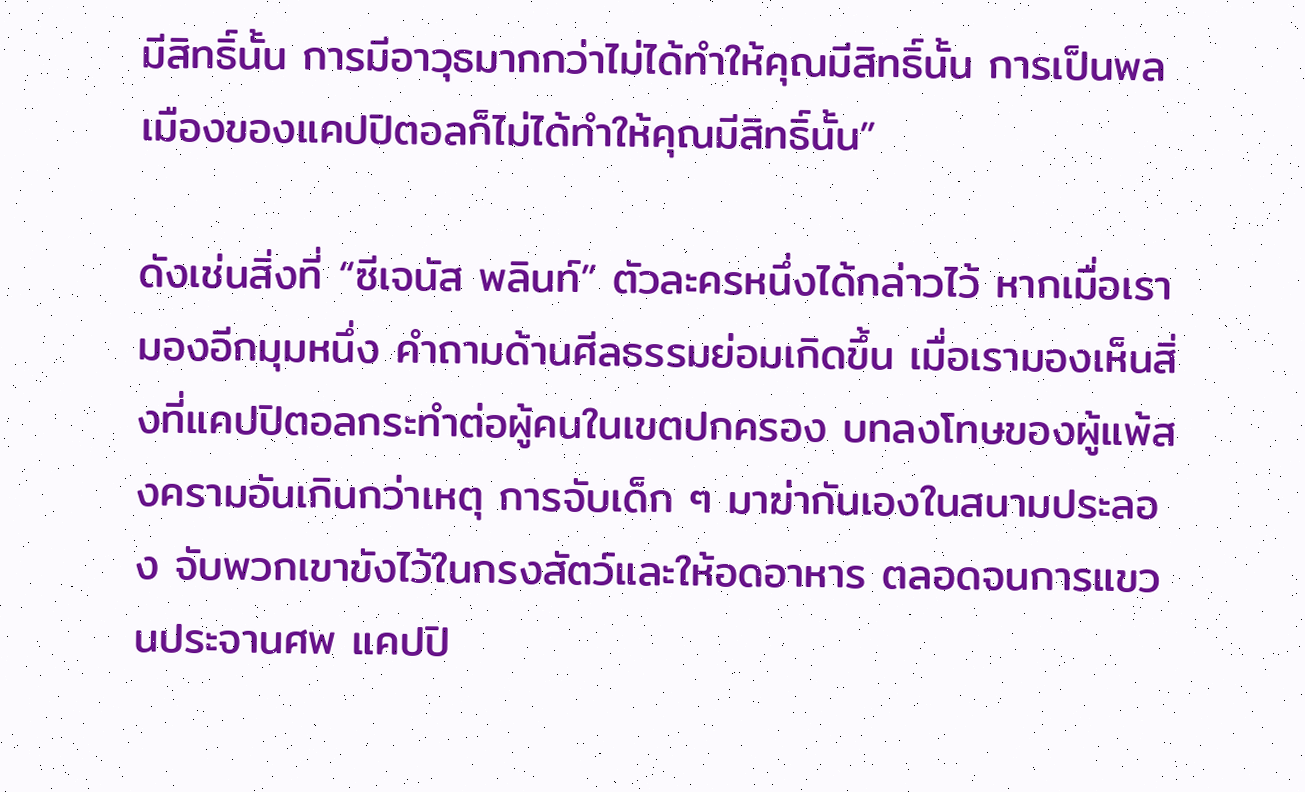มีสิทธิ์นั้น การมีอาวุธมากกว่าไม่ได้ทำให้คุณมีสิทธิ์นั้น การเป็นพลเมืองของแคปปิตอลก็ไม่ได้ทำให้คุณมีสิทธิ์นั้น”

ดังเช่นสิ่งที่ “ซีเจนัส พลินท์” ตัวละครหนึ่งได้กล่าวไว้ หากเมื่อเรามองอีกมุมหนึ่ง คำถามด้านศีลธรรมย่อมเกิดขึ้น เมื่อเรามองเห็นสิ่งที่แคปปิตอลกระทำต่อผู้คนในเขตปกครอง บทลงโทษของผู้แพ้สงครามอันเกินกว่าเหตุ การจับเด็ก ๆ มาฆ่ากันเองในสนามประลอง จับพวกเขาขังไว้ในกรงสัตว์และให้อดอาหาร ตลอดจนการแขวนประจานศพ แคปปิ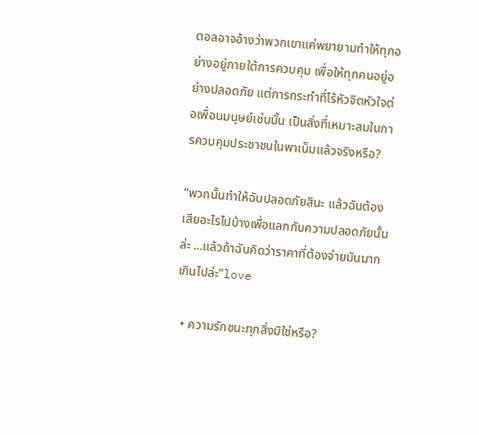ตอลอาจอ้างว่าพวกเขาแค่พยายามทำให้ทุกอย่างอยู่ภายใต้การควบคุม เพื่อให้ทุกคนอยู่อย่างปลอดภัย แต่การกระทำที่ไร้หัวจิตหัวใจต่อเพื่อนมนุษย์เช่นนั้น เป็นสิ่งที่เหมาะสมในการควบคุมประชาชนในพาเน็มแล้วจริงหรือ?

“พวกนั้นทำให้ฉันปลอดภัยสินะ แล้วฉันต้องเสียอะไรไปบ้างเพื่อแลกกับความปลอดภัยนั้นล่ะ ...แล้วถ้าฉันคิดว่าราคาที่ต้องจ่ายมันมากเกินไปล่ะ”love

  • ความรักชนะทุกสิ่งมิใช่หรือ?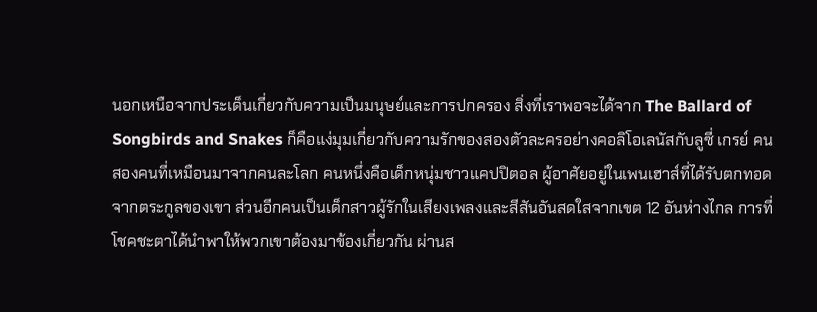นอกเหนือจากประเด็นเกี่ยวกับความเป็นมนุษย์และการปกครอง สิ่งที่เราพอจะได้จาก The Ballard of Songbirds and Snakes ก็คือแง่มุมเกี่ยวกับความรักของสองตัวละครอย่างคอลิโอเลนัสกับลูซี่ เกรย์ คนสองคนที่เหมือนมาจากคนละโลก คนหนึ่งคือเด็กหนุ่มชาวแคปปิตอล ผู้อาศัยอยู่ในเพนเฮาส์ที่ได้รับตกทอดจากตระกูลของเขา ส่วนอีกคนเป็นเด็กสาวผู้รักในเสียงเพลงและสีสันอันสดใสจากเขต 12 อันห่างไกล การที่โชคชะตาได้นำพาให้พวกเขาต้องมาข้องเกี่ยวกัน ผ่านส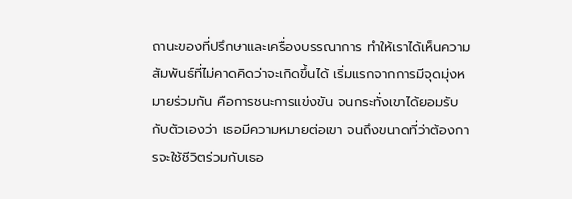ถานะของที่ปรึกษาและเครื่องบรรณาการ ทำให้เราได้เห็นความสัมพันธ์ที่ไม่คาดคิดว่าจะเกิดขึ้นได้ เริ่มแรกจากการมีจุดมุ่งหมายร่วมกัน คือการชนะการแข่งขัน จนกระทั่งเขาได้ยอมรับกับตัวเองว่า เธอมีความหมายต่อเขา จนถึงขนาดที่ว่าต้องการจะใช้ชีวิตร่วมกับเธอ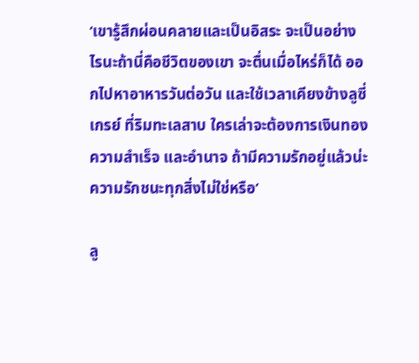‘เขารู้สึกผ่อนคลายและเป็นอิสระ จะเป็นอย่างไรนะถ้านี่คือชีวิตของเขา จะตื่นเมื่อไหร่ก็ได้ ออกไปหาอาหารวันต่อวัน และใช้เวลาเคียงข้างลูซี่ เกรย์ ที่ริมทะเลสาบ ใครเล่าจะต้องการเงินทอง ความสำเร็จ และอำนาจ ถ้ามีความรักอยู่แล้วน่ะ ความรักชนะทุกสิ่งไม่ใช่หรือ’

ลู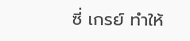ซี่ เกรย์ ทำให้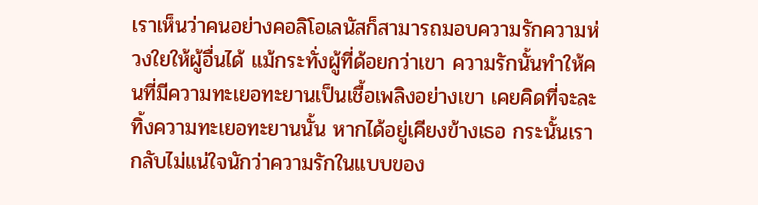เราเห็นว่าคนอย่างคอลิโอเลนัสก็สามารถมอบความรักความห่วงใยให้ผู้อื่นได้ แม้กระทั่งผู้ที่ด้อยกว่าเขา ความรักนั้นทำให้คนที่มีความทะเยอทะยานเป็นเชื้อเพลิงอย่างเขา เคยคิดที่จะละทิ้งความทะเยอทะยานนั้น หากได้อยู่เคียงข้างเธอ กระนั้นเรากลับไม่แน่ใจนักว่าความรักในแบบของ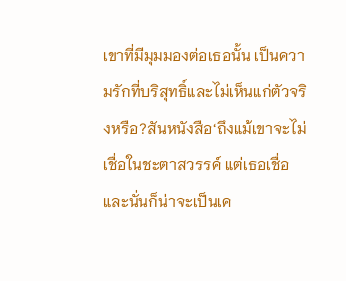เขาที่มีมุมมองต่อเธอนั้น เป็นความรักที่บริสุทธิ์และไม่เห็นแก่ตัวจริงหรือ?สันหนังสือ‘ถึงแม้เขาจะไม่เชื่อในชะตาสวรรค์ แต่เธอเชื่อ และนั่นก็น่าจะเป็นเค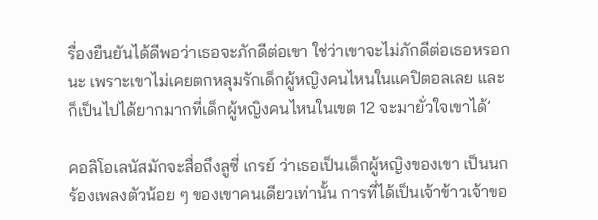รื่องยืนยันได้ดีพอว่าเธอจะภักดีต่อเขา ใช่ว่าเขาจะไม่ภักดีต่อเธอหรอกนะ เพราะเขาไม่เคยตกหลุมรักเด็กผู้หญิงคนไหนในแคปิตอลเลย และก็เป็นไปได้ยากมากที่เด็กผู้หญิงคนไหนในเขต 12 จะมายั่วใจเขาได้’

คอลิโอเลนัสมักจะสื่อถึงลูซี่ เกรย์ ว่าเธอเป็นเด็กผู้หญิงของเขา เป็นนกร้องเพลงตัวน้อย ๆ ของเขาคนเดียวเท่านั้น การที่ได้เป็นเจ้าข้าวเจ้าขอ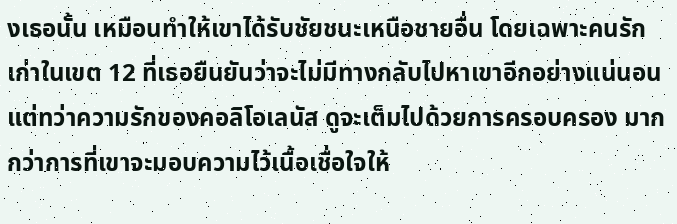งเธอนั้น เหมือนทำให้เขาได้รับชัยชนะเหนือชายอื่น โดยเฉพาะคนรักเก่าในเขต 12 ที่เธอยืนยันว่าจะไม่มีทางกลับไปหาเขาอีกอย่างแน่นอน แต่ทว่าความรักของคอลิโอเลนัส ดูจะเต็มไปด้วยการครอบครอง มากกว่าการที่เขาจะมอบความไว้เนื้อเชื่อใจให้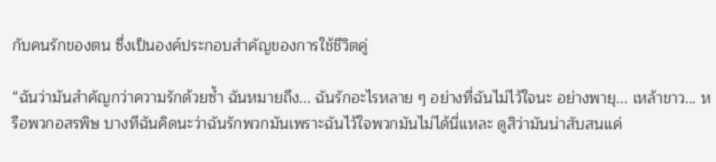กับคนรักของตน ซึ่งเป็นองค์ประกอบสำคัญของการใช้ชีวิตคู่

“ฉันว่ามันสำคัญกว่าความรักด้วยซ้ำ ฉันหมายถึง... ฉันรักอะไรหลาย ๆ อย่างที่ฉันไม่ไว้ใจนะ อย่างพายุ... เหล้าขาว... หรือพวกอสรพิษ บางทีฉันคิดนะว่าฉันรักพวกมันเพราะฉันไว้ใจพวกมันไม่ได้นี่แหละ ดูสิว่ามันน่าสับสนแค่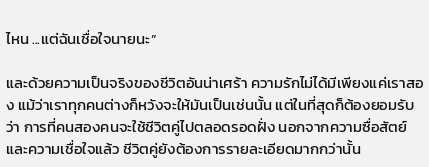ไหน ...แต่ฉันเชื่อใจนายนะ”

และด้วยความเป็นจริงของชีวิตอันน่าเศร้า ความรักไม่ได้มีเพียงแค่เราสอง แม้ว่าเราทุกคนต่างก็หวังจะให้มันเป็นเช่นนั้น แต่ในที่สุดก็ต้องยอมรับว่า การที่คนสองคนจะใช้ชีวิตคู่ไปตลอดรอดฝั่ง นอกจากความซื่อสัตย์และความเชื่อใจแล้ว ชีวิตคู่ยังต้องการรายละเอียดมากกว่านั้น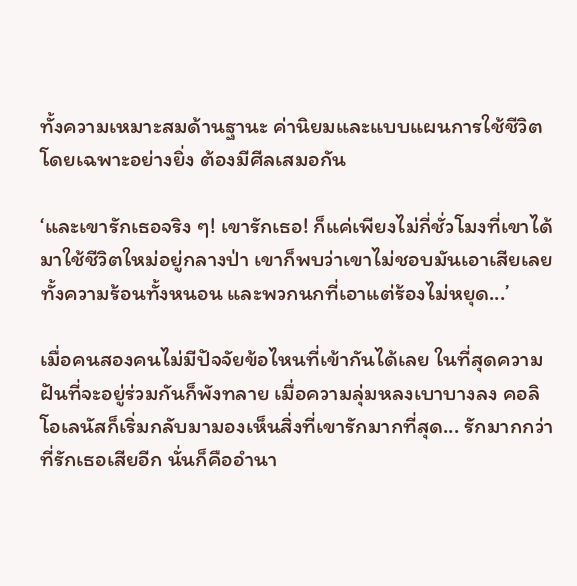ทั้งความเหมาะสมด้านฐานะ ค่านิยมและแบบแผนการใช้ชีวิต โดยเฉพาะอย่างยิ่ง ต้องมีศีลเสมอกัน

‘และเขารักเธอจริง ๆ! เขารักเธอ! ก็แค่เพียงไม่กี่ชั่วโมงที่เขาได้มาใช้ชีวิตใหม่อยู่กลางป่า เขาก็พบว่าเขาไม่ชอบมันเอาเสียเลย ทั้งความร้อนทั้งหนอน และพวกนกที่เอาแต่ร้องไม่หยุด...’

เมื่อคนสองคนไม่มีปัจจัยข้อไหนที่เข้ากันได้เลย ในที่สุดความฝันที่จะอยู่ร่วมกันก็พังทลาย เมื่อความลุ่มหลงเบาบางลง คอลิโอเลนัสก็เริ่มกลับมามองเห็นสิ่งที่เขารักมากที่สุด... รักมากกว่าที่รักเธอเสียอีก นั่นก็คืออำนา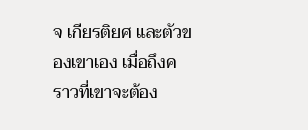จ เกียรติยศ และตัวของเขาเอง เมื่อถึงคราวที่เขาจะต้อง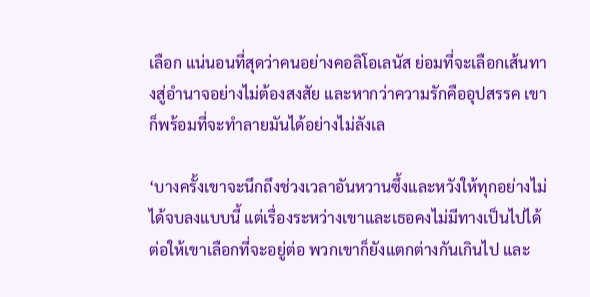เลือก แน่นอนที่สุดว่าคนอย่างคอลิโอเลนัส ย่อมที่จะเลือกเส้นทางสู่อำนาจอย่างไม่ต้องสงสัย และหากว่าความรักคืออุปสรรค เขาก็พร้อมที่จะทำลายมันได้อย่างไม่ลังเล

‘บางครั้งเขาจะนึกถึงช่วงเวลาอันหวานซึ้งและหวังให้ทุกอย่างไม่ได้จบลงแบบนี้ แต่เรื่องระหว่างเขาและเธอคงไม่มีทางเป็นไปได้ ต่อให้เขาเลือกที่จะอยู่ต่อ พวกเขาก็ยังแตกต่างกันเกินไป และ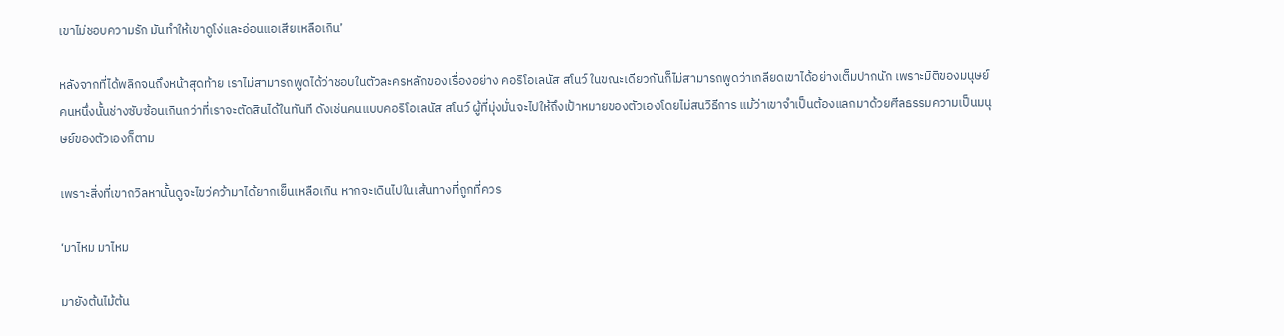เขาไม่ชอบความรัก มันทำให้เขาดูโง่และอ่อนแอเสียเหลือเกิน’

หลังจากที่ได้พลิกจนถึงหน้าสุดท้าย เราไม่สามารถพูดได้ว่าชอบในตัวละครหลักของเรื่องอย่าง คอริโอเลนัส สโนว์ ในขณะเดียวกันก็ไม่สามารถพูดว่าเกลียดเขาได้อย่างเต็มปากนัก เพราะมิติของมนุษย์คนหนึ่งนั้นช่างซับซ้อนเกินกว่าที่เราจะตัดสินได้ในทันที ดังเช่นคนแบบคอริโอเลนัส สโนว์ ผู้ที่มุ่งมั่นจะไปให้ถึงเป้าหมายของตัวเองโดยไม่สนวิธีการ แม้ว่าเขาจำเป็นต้องแลกมาด้วยศีลธรรมความเป็นมนุษย์ของตัวเองก็ตาม

เพราะสิ่งที่เขาถวิลหานั้นดูจะไขว่คว้ามาได้ยากเย็นเหลือเกิน หากจะเดินไปในเส้นทางที่ถูกที่ควร

‘มาไหม มาไหม

มายังต้นไม้ต้น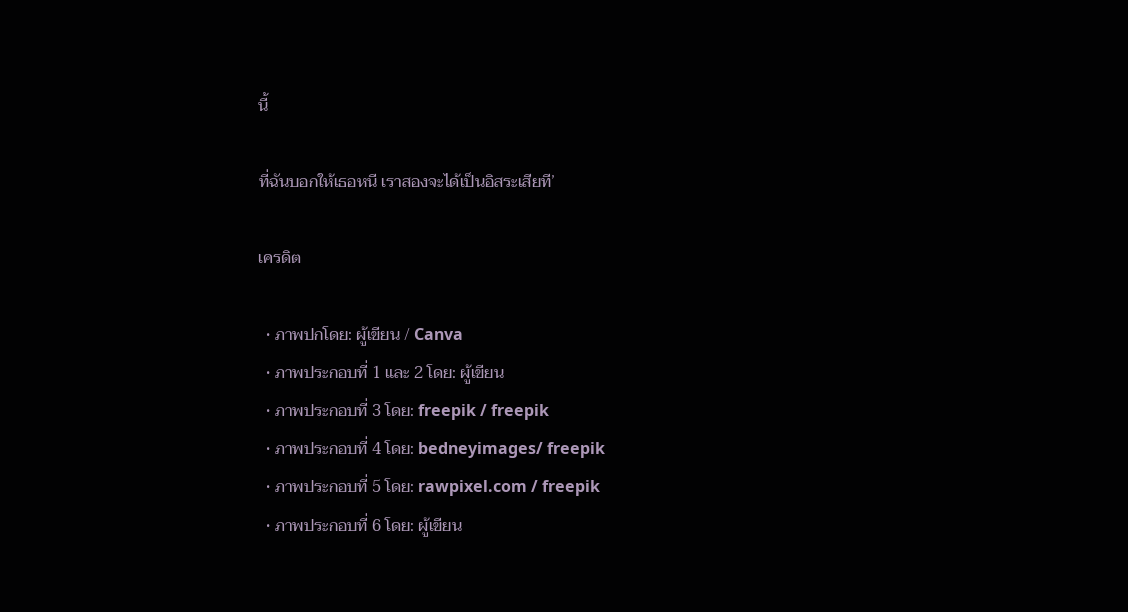นี้

ที่ฉันบอกให้เธอหนี เราสองจะได้เป็นอิสระเสียที’

เครดิต

  • ภาพปกโดย: ผู้เขียน / Canva
  • ภาพประกอบที่ 1 และ 2 โดย: ผู้เขียน
  • ภาพประกอบที่ 3 โดย: freepik / freepik
  • ภาพประกอบที่ 4 โดย: bedneyimages/ freepik
  • ภาพประกอบที่ 5 โดย: rawpixel.com / freepik
  • ภาพประกอบที่ 6 โดย: ผู้เขียน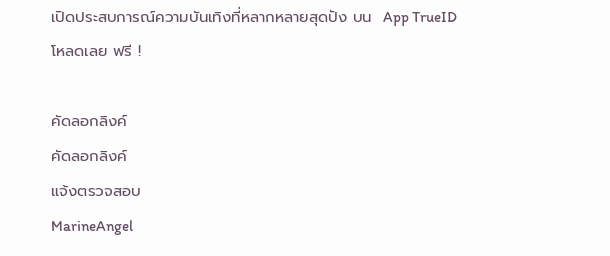เปิดประสบการณ์ความบันเทิงที่หลากหลายสุดปัง บน  App TrueID โหลดเลย ฟรี !

คัดลอกลิงค์
คัดลอกลิงค์
แจ้งตรวจสอบ
MarineAngel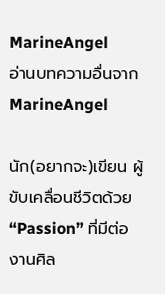MarineAngel
อ่านบทความอื่นจาก MarineAngel

นัก(อยากจะ)เขียน ผู้ขับเคลื่อนชีวิตด้วย “Passion” ที่มีต่องานศิล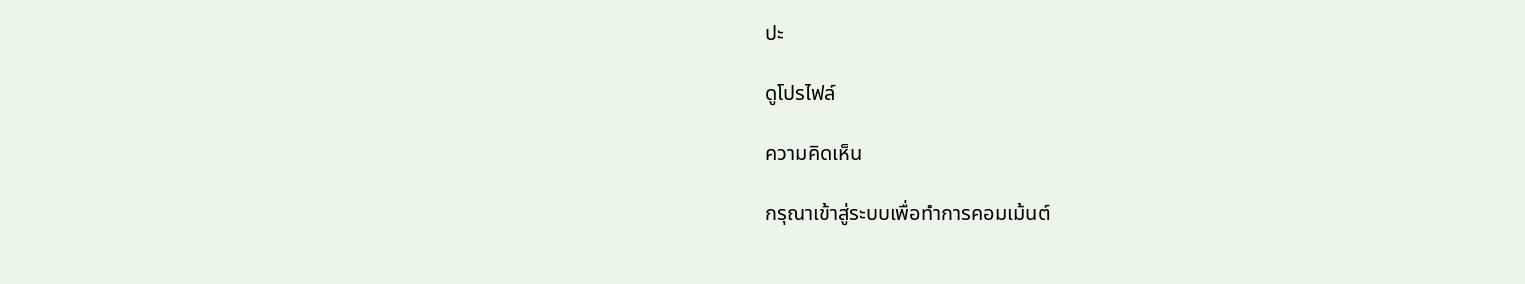ปะ

ดูโปรไฟล์

ความคิดเห็น

กรุณาเข้าสู่ระบบเพื่อทำการคอมเม้นต์